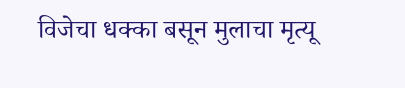विजेचा धक्का बसून मुलाचा मृत्यू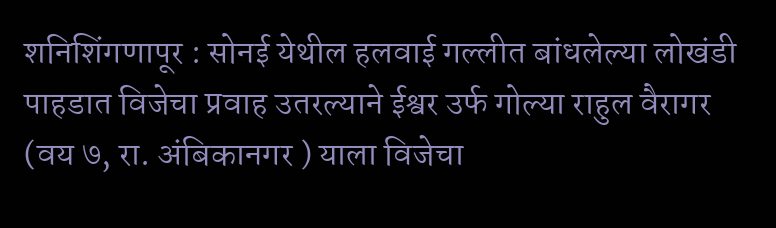शनिशिंगणापूर : सोनई येथील हलवाई गल्लीत बांधलेल्या लोखंडी पाहडात विजेचा प्रवाह उतरल्याने ईश्वर उर्फ गोल्या राहुल वैरागर (वय ७, रा. अंबिकानगर ) याला विजेचा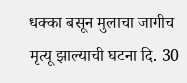धक्का बसून मुलाचा जागीच मृत्यू झाल्याची घटना दि. 30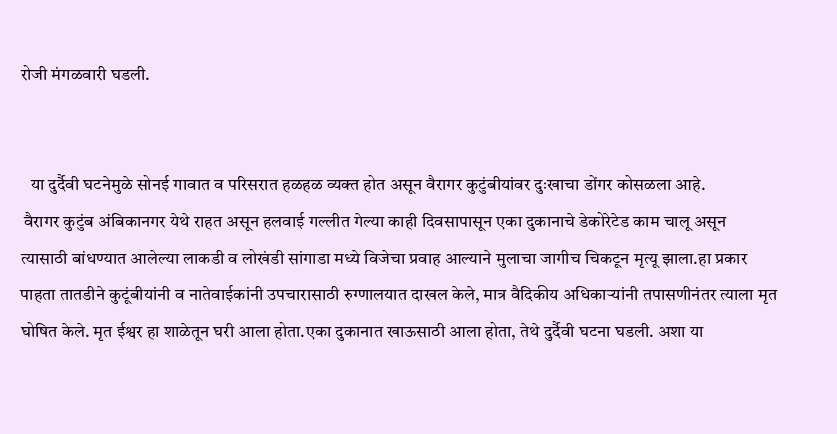रोजी मंगळवारी घडली.


   या दुर्दैवी घटनेमुळे सोनई गावात व परिसरात हळहळ व्यक्त होत असून वैरागर कुटुंबीयांवर दुःखाचा डोंगर कोसळला आहे.
 वैरागर कुटुंब अंबिकानगर येथे राहत असून हलवाई गल्लीत गेल्या काही दिवसापासून एका दुकानाचे डेकोरेटेड काम चालू असून त्यासाठी बांधण्यात आलेल्या लाकडी व लोखंडी सांगाडा मध्ये विजेचा प्रवाह आल्याने मुलाचा जागीच चिकटून मृत्यू झाला.हा प्रकार पाहता तातडीने कुटूंबीयांनी व नातेवाईकांनी उपचारासाठी रुग्णालयात दाखल केले, मात्र वैदिकीय अधिकाऱ्यांनी तपासणीनंतर त्याला मृत घोषित केले. मृत ईश्वर हा शाळेतून घरी आला होता.एका दुकानात खाऊसाठी आला होता, तेथे दुर्दैवी घटना घडली. अशा या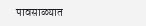पावसाळ्यात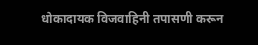धोकादायक विजवाहिनी तपासणी करून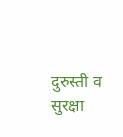दुरुस्ती व सुरक्षा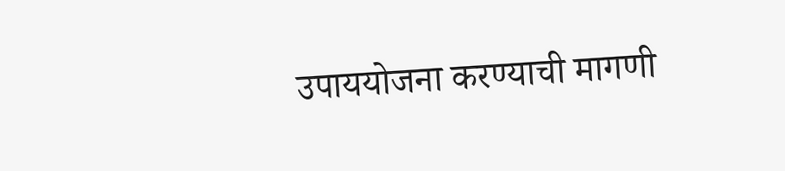उपाययोजना करण्याची मागणी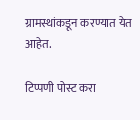ग्रामस्थांकडून करण्यात येत आहेत.

टिप्पणी पोस्ट करा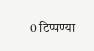0 टिप्पण्या